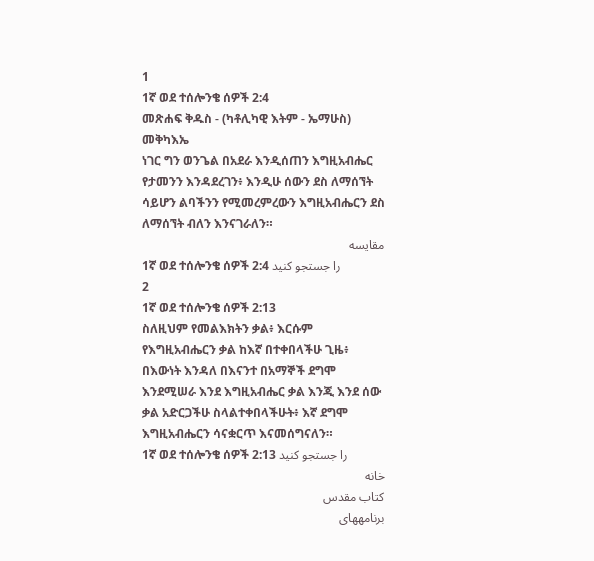1
1ኛ ወደ ተሰሎንቄ ሰዎች 2:4
መጽሐፍ ቅዱስ - (ካቶሊካዊ እትም - ኤማሁስ)
መቅካእኤ
ነገር ግን ወንጌል በአደራ እንዲሰጠን እግዚአብሔር የታመንን እንዳደረገን፥ እንዲሁ ሰውን ደስ ለማሰኘት ሳይሆን ልባችንን የሚመረምረውን እግዚአብሔርን ደስ ለማሰኘት ብለን እንናገራለን።
مقایسه
1ኛ ወደ ተሰሎንቄ ሰዎች 2:4 را جستجو کنید
2
1ኛ ወደ ተሰሎንቄ ሰዎች 2:13
ስለዚህም የመልእክትን ቃል፥ እርሱም የእግዚአብሔርን ቃል ከእኛ በተቀበላችሁ ጊዜ፥ በእውነት እንዳለ በእናንተ በአማኞች ደግሞ እንደሚሠራ እንደ እግዚአብሔር ቃል እንጂ እንደ ሰው ቃል አድርጋችሁ ስላልተቀበላችሁት፥ እኛ ደግሞ እግዚአብሔርን ሳናቋርጥ እናመሰግናለን።
1ኛ ወደ ተሰሎንቄ ሰዎች 2:13 را جستجو کنید
خانه
كتاب مقدس
برنامههای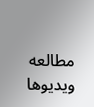مطالعه
ویدیوها